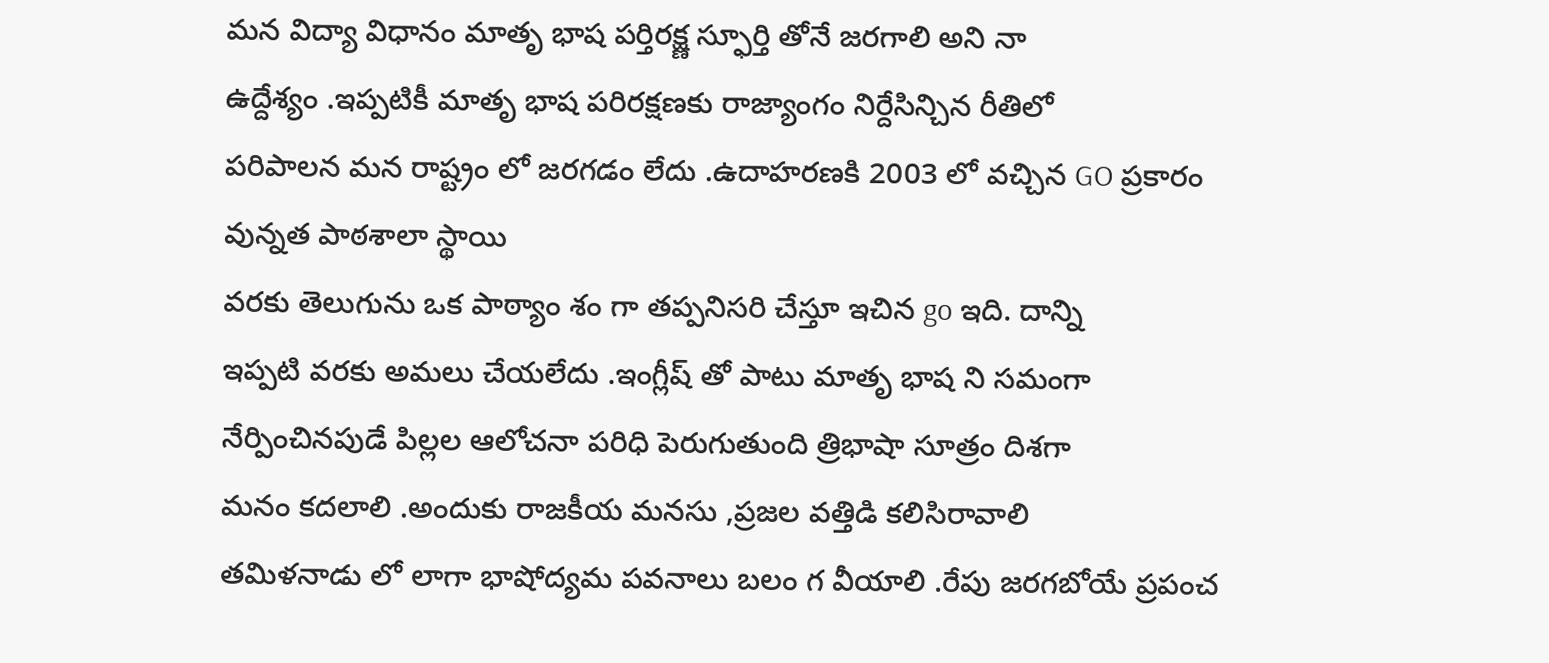మన విద్యా విధానం మాతృ భాష పర్తిరక్ష్ణ స్ఫూర్తి తోనే జరగాలి అని నా
ఉద్దేశ్యం .ఇప్పటికీ మాతృ భాష పరిరక్షణకు రాజ్యాంగం నిర్దేసిన్చిన రీతిలో
పరిపాలన మన రాష్ట్రం లో జరగడం లేదు .ఉదాహరణకి 2003 లో వచ్చిన GO ప్రకారం
వున్నత పాఠశాలా స్థాయి
వరకు తెలుగును ఒక పాఠ్యాం శం గా తప్పనిసరి చేస్తూ ఇచిన go ఇది. దాన్ని
ఇప్పటి వరకు అమలు చేయలేదు .ఇంగ్లీష్ తో పాటు మాతృ భాష ని సమంగా
నేర్పించినపుడే పిల్లల ఆలోచనా పరిధి పెరుగుతుంది త్రిభాషా సూత్రం దిశగా
మనం కదలాలి .అందుకు రాజకీయ మనసు ,ప్రజల వత్తిడి కలిసిరావాలి
తమిళనాడు లో లాగా భాషోద్యమ పవనాలు బలం గ వీయాలి .రేపు జరగబోయే ప్రపంచ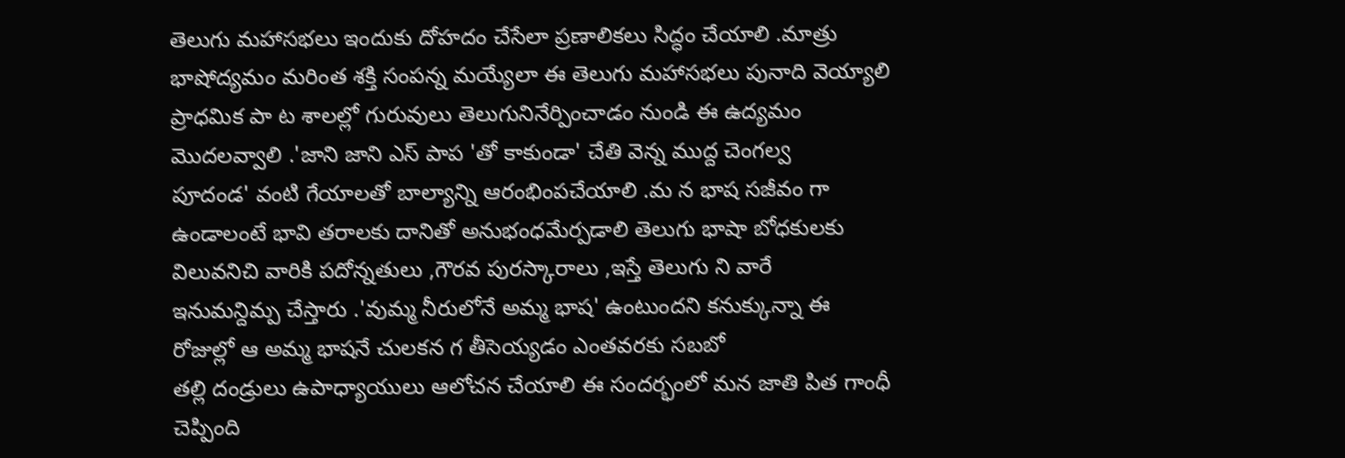తెలుగు మహాసభలు ఇందుకు దోహదం చేసేలా ప్రణాలికలు సిద్ధం చేయాలి .మాత్రు
భాషోద్యమం మరింత శక్తి సంపన్న మయ్యేలా ఈ తెలుగు మహాసభలు పునాది వెయ్యాలి
ప్రాధమిక పా ట శాలల్లో గురువులు తెలుగునినేర్పించాడం నుండి ఈ ఉద్యమం
మొదలవ్వాలి .'జాని జాని ఎస్ పాప 'తో కాకుండా' చేతి వెన్న ముద్ద చెంగల్వ
పూదండ' వంటి గేయాలతో బాల్యాన్ని ఆరంభింపచేయాలి .మ న భాష సజీవం గా
ఉండాలంటే భావి తరాలకు దానితో అనుభంధమేర్పడాలి తెలుగు భాషా బోధకులకు
విలువనిచి వారికి పదోన్నతులు ,గౌరవ పురస్కారాలు ,ఇస్తే తెలుగు ని వారే
ఇనుమన్దిమ్ప చేస్తారు .'వుమ్మ నీరులోనే అమ్మ భాష' ఉంటుందని కనుక్కున్నా ఈ
రోజుల్లో ఆ అమ్మ భాషనే చులకన గ తీసెయ్యడం ఎంతవరకు సబబో
తల్లి దండ్రులు ఉపాధ్యాయులు ఆలోచన చేయాలి ఈ సందర్భంలో మన జాతి పిత గాంధీ
చెప్పింది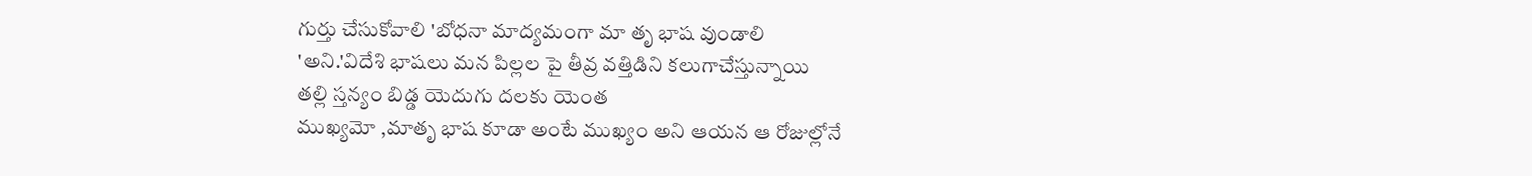గుర్తు చేసుకోవాలి 'బోధనా మాద్యమంగా మా తృ భాష వుండాలి
'అని.'విదేశి భాషలు మన పిల్లల పై తీవ్ర వత్తిడిని కలుగాచేస్తున్నాయి
తల్లి స్తన్యం బిడ్డ యెదుగు దలకు యెంత
ముఖ్యమో ,మాతృ భాష కూడా అంటే ముఖ్యం అని ఆయన ఆ రోజుల్లోనే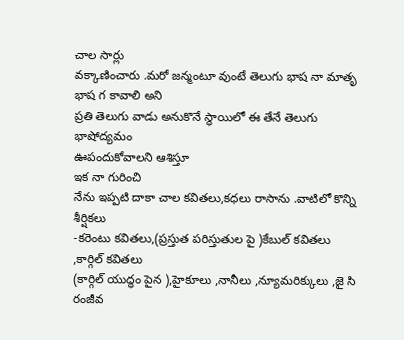చాల సార్లు
వక్కాణించారు .మరో జన్మంటూ వుంటే తెలుగు భాష నా మాతృ భాష గ కావాలి అని
ప్రతి తెలుగు వాడు అనుకొనే స్థాయిలో ఈ తేనే తెలుగు భాషోద్యమం
ఊపందుకోవాలని ఆశిస్తూ
ఇక నా గురించి
నేను ఇప్పటి దాకా చాల కవితలు,కధలు రాసాను .వాటిలో కొన్ని శీర్షికలు
-కరెంటు కవితలు,(ప్రస్తుత పరిస్తుతుల పై )కేబుల్ కవితలు ,కార్గిల్ కవితలు
(కార్గిల్ యుద్ధం పైన ),హైకూలు ,నానీలు ,న్యూమరిక్కులు ,జై సి రంజీవ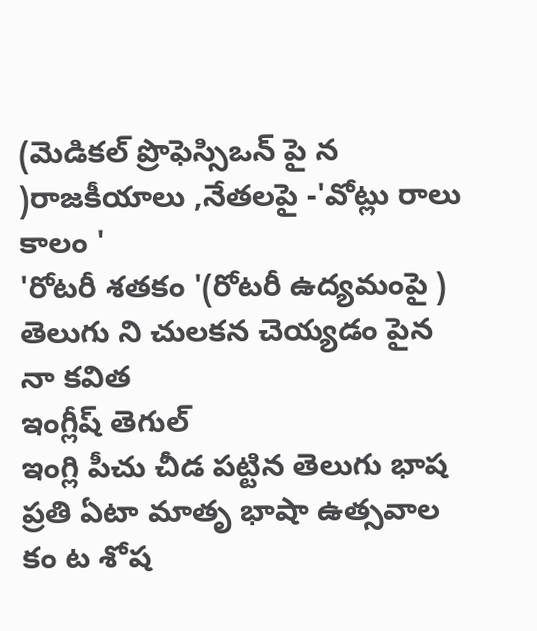(మెడికల్ ప్రొఫెస్సిఒన్ పై న )రాజకీయాలు ,నేతలపై -'వోట్లు రాలు కాలం '
'రోటరీ శతకం '(రోటరీ ఉద్యమంపై )
తెలుగు ని చులకన చెయ్యడం పైన నా కవిత
ఇంగ్లీష్ తెగుల్
ఇంగ్లి పీచు చీడ పట్టిన తెలుగు భాష
ప్రతి ఏటా మాతృ భాషా ఉత్సవాల కం ట శోష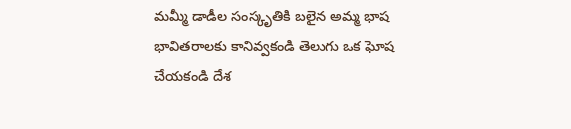మమ్మీ డాడీల సంస్కృతికి బలైన అమ్మ భాష
భావితరాలకు కానివ్వకండి తెలుగు ఒక ఘోష
చేయకండి దేశ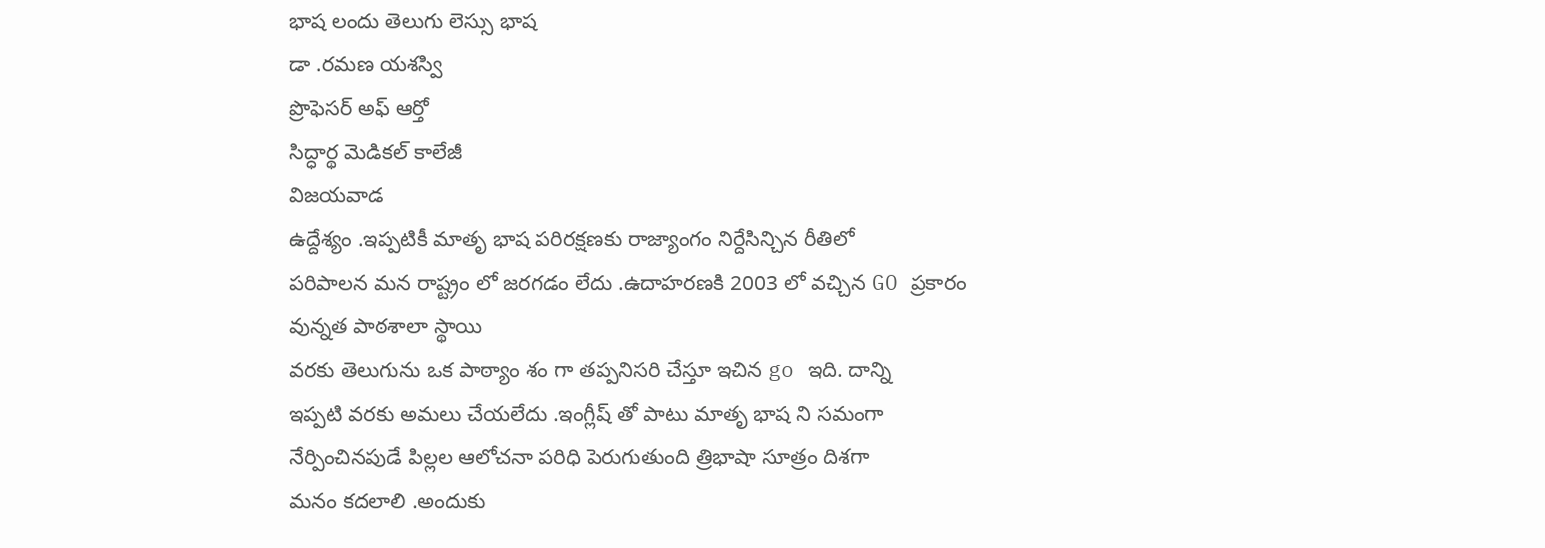భాష లందు తెలుగు లెస్సు భాష
డా .రమణ యశస్వి
ప్రొఫెసర్ అఫ్ ఆర్తో
సిద్ధార్థ మెడికల్ కాలేజీ
విజయవాడ
ఉద్దేశ్యం .ఇప్పటికీ మాతృ భాష పరిరక్షణకు రాజ్యాంగం నిర్దేసిన్చిన రీతిలో
పరిపాలన మన రాష్ట్రం లో జరగడం లేదు .ఉదాహరణకి 2003 లో వచ్చిన GO ప్రకారం
వున్నత పాఠశాలా స్థాయి
వరకు తెలుగును ఒక పాఠ్యాం శం గా తప్పనిసరి చేస్తూ ఇచిన go ఇది. దాన్ని
ఇప్పటి వరకు అమలు చేయలేదు .ఇంగ్లీష్ తో పాటు మాతృ భాష ని సమంగా
నేర్పించినపుడే పిల్లల ఆలోచనా పరిధి పెరుగుతుంది త్రిభాషా సూత్రం దిశగా
మనం కదలాలి .అందుకు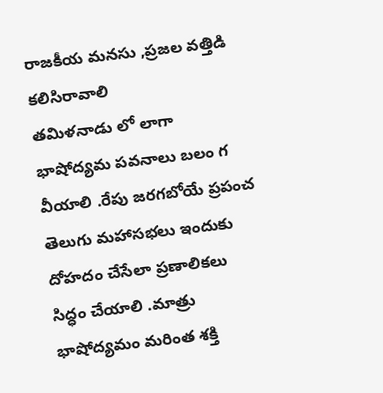రాజకీయ మనసు ,ప్రజల వత్తిడి కలిసిరావాలి
తమిళనాడు లో లాగా భాషోద్యమ పవనాలు బలం గ వీయాలి .రేపు జరగబోయే ప్రపంచ
తెలుగు మహాసభలు ఇందుకు దోహదం చేసేలా ప్రణాలికలు సిద్ధం చేయాలి .మాత్రు
భాషోద్యమం మరింత శక్తి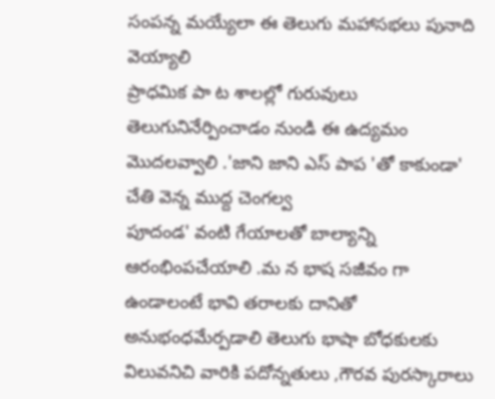సంపన్న మయ్యేలా ఈ తెలుగు మహాసభలు పునాది వెయ్యాలి
ప్రాధమిక పా ట శాలల్లో గురువులు తెలుగునినేర్పించాడం నుండి ఈ ఉద్యమం
మొదలవ్వాలి .'జాని జాని ఎస్ పాప 'తో కాకుండా' చేతి వెన్న ముద్ద చెంగల్వ
పూదండ' వంటి గేయాలతో బాల్యాన్ని ఆరంభింపచేయాలి .మ న భాష సజీవం గా
ఉండాలంటే భావి తరాలకు దానితో అనుభంధమేర్పడాలి తెలుగు భాషా బోధకులకు
విలువనిచి వారికి పదోన్నతులు ,గౌరవ పురస్కారాలు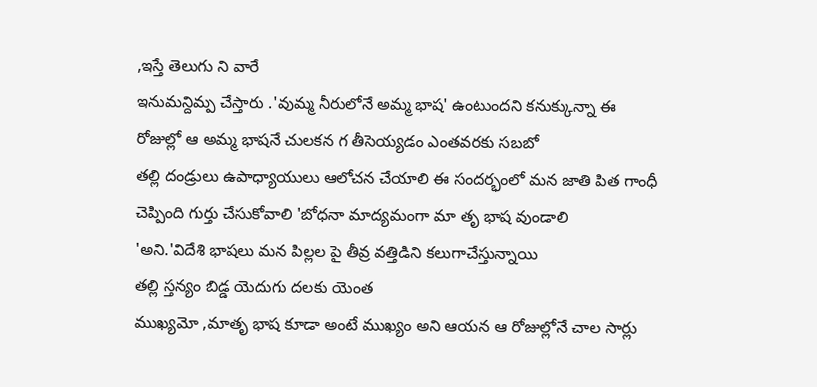,ఇస్తే తెలుగు ని వారే
ఇనుమన్దిమ్ప చేస్తారు .'వుమ్మ నీరులోనే అమ్మ భాష' ఉంటుందని కనుక్కున్నా ఈ
రోజుల్లో ఆ అమ్మ భాషనే చులకన గ తీసెయ్యడం ఎంతవరకు సబబో
తల్లి దండ్రులు ఉపాధ్యాయులు ఆలోచన చేయాలి ఈ సందర్భంలో మన జాతి పిత గాంధీ
చెప్పింది గుర్తు చేసుకోవాలి 'బోధనా మాద్యమంగా మా తృ భాష వుండాలి
'అని.'విదేశి భాషలు మన పిల్లల పై తీవ్ర వత్తిడిని కలుగాచేస్తున్నాయి
తల్లి స్తన్యం బిడ్డ యెదుగు దలకు యెంత
ముఖ్యమో ,మాతృ భాష కూడా అంటే ముఖ్యం అని ఆయన ఆ రోజుల్లోనే చాల సార్లు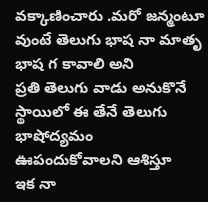వక్కాణించారు .మరో జన్మంటూ వుంటే తెలుగు భాష నా మాతృ భాష గ కావాలి అని
ప్రతి తెలుగు వాడు అనుకొనే స్థాయిలో ఈ తేనే తెలుగు భాషోద్యమం
ఊపందుకోవాలని ఆశిస్తూ
ఇక నా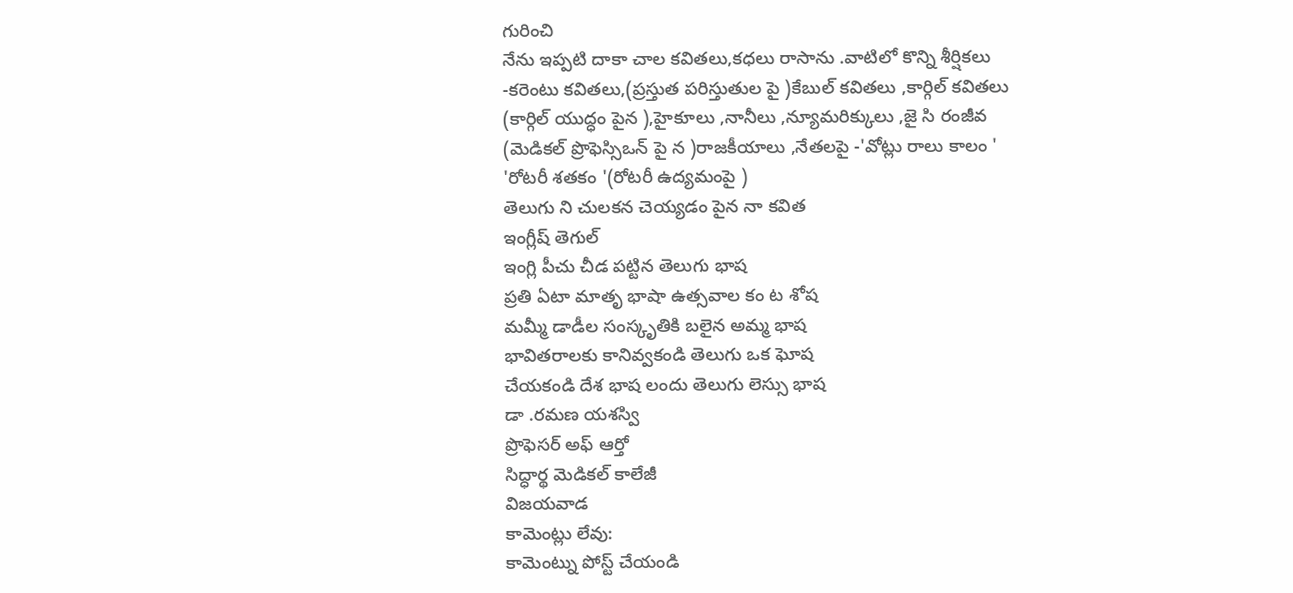గురించి
నేను ఇప్పటి దాకా చాల కవితలు,కధలు రాసాను .వాటిలో కొన్ని శీర్షికలు
-కరెంటు కవితలు,(ప్రస్తుత పరిస్తుతుల పై )కేబుల్ కవితలు ,కార్గిల్ కవితలు
(కార్గిల్ యుద్ధం పైన ),హైకూలు ,నానీలు ,న్యూమరిక్కులు ,జై సి రంజీవ
(మెడికల్ ప్రొఫెస్సిఒన్ పై న )రాజకీయాలు ,నేతలపై -'వోట్లు రాలు కాలం '
'రోటరీ శతకం '(రోటరీ ఉద్యమంపై )
తెలుగు ని చులకన చెయ్యడం పైన నా కవిత
ఇంగ్లీష్ తెగుల్
ఇంగ్లి పీచు చీడ పట్టిన తెలుగు భాష
ప్రతి ఏటా మాతృ భాషా ఉత్సవాల కం ట శోష
మమ్మీ డాడీల సంస్కృతికి బలైన అమ్మ భాష
భావితరాలకు కానివ్వకండి తెలుగు ఒక ఘోష
చేయకండి దేశ భాష లందు తెలుగు లెస్సు భాష
డా .రమణ యశస్వి
ప్రొఫెసర్ అఫ్ ఆర్తో
సిద్ధార్థ మెడికల్ కాలేజీ
విజయవాడ
కామెంట్లు లేవు:
కామెంట్ను పోస్ట్ చేయండి